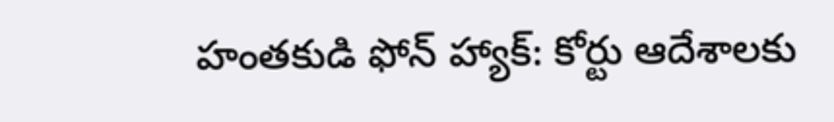హంతకుడి ఫోన్ హ్యాక్: కోర్టు ఆదేశాలకు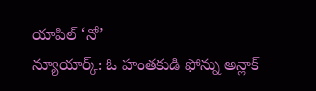యాపిల్ ‘నో’
న్యూయార్క్: ఓ హంతకుడి ఫోన్ను అన్లాక్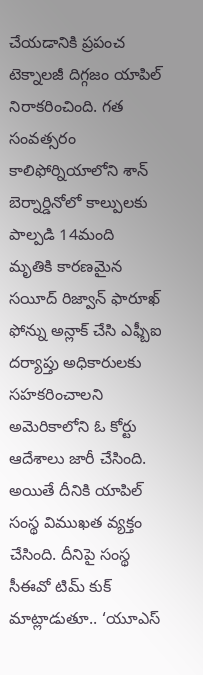చేయడానికి ప్రపంచ టెక్నాలజీ దిగ్గజం యాపిల్ నిరాకరించింది. గత సంవత్సరం కాలిఫోర్నియాలోని శాన్ బెర్నార్డినోలో కాల్పులకు పాల్పడి 14మంది మృతికి కారణమైన సయీద్ రిజ్వాన్ ఫారూఖ్ ఫోన్ను అన్లాక్ చేసి ఎఫ్బీఐ దర్యాప్తు అధికారులకు సహకరించాలని అమెరికాలోని ఓ కోర్టు ఆదేశాలు జారీ చేసింది.
అయితే దీనికి యాపిల్ సంస్థ విముఖత వ్యక్తం చేసింది. దీనిపై సంస్థ సీఈవో టిమ్ కుక్ మాట్లాడుతూ.. ‘యూఎస్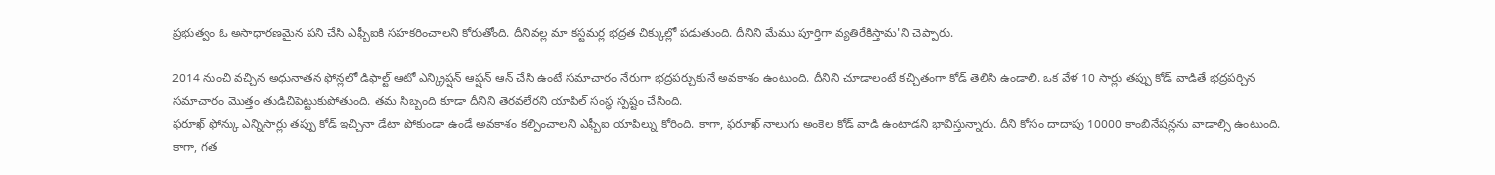ప్రభుత్వం ఓ అసాధారణమైన పని చేసి ఎఫ్బీఐకి సహకరించాలని కోరుతోంది. దీనివల్ల మా కస్టమర్ల భద్రత చిక్కుల్లో పడుతుంది. దీనిని మేము పూర్తిగా వ్యతిరేకిస్తామ'ని చెప్పారు.

2014 నుంచి వచ్చిన అధునాతన ఫోన్లలో డిఫాల్ట్ ఆటో ఎన్క్రిప్షన్ ఆప్షన్ ఆన్ చేసి ఉంటే సమాచారం నేరుగా భద్రపర్చుకునే అవకాశం ఉంటుంది. దీనిని చూడాలంటే కచ్చితంగా కోడ్ తెలిసి ఉండాలి. ఒక వేళ 10 సార్లు తప్పు కోడ్ వాడితే భద్రపర్చిన సమాచారం మొత్తం తుడిచిపెట్టుకుపోతుంది. తమ సిబ్బంది కూడా దీనిని తెరవలేరని యాపిల్ సంస్థ స్పష్టం చేసింది.
ఫరూఖ్ ఫోన్కు ఎన్నిసార్లు తప్పు కోడ్ ఇచ్చినా డేటా పోకుండా ఉండే అవకాశం కల్పించాలని ఎఫ్బీఐ యాపిల్ను కోరింది. కాగా, ఫరూఖ్ నాలుగు అంకెల కోడ్ వాడి ఉంటాడని భావిస్తున్నారు. దీని కోసం దాదాపు 10000 కాంబినేషన్లను వాడాల్సి ఉంటుంది.
కాగా, గత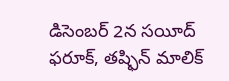డిసెంబర్ 2న సయీద్ ఫరూక్, తష్ఫిన్ మాలిక్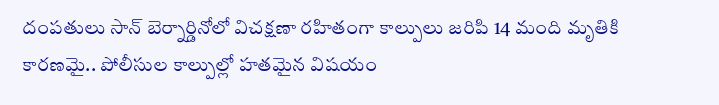దంపతులు సాన్ బెర్నార్డినోలో విచక్షణా రహితంగా కాల్పులు జరిపి 14 మంది మృతికి కారణమై.. పోలీసుల కాల్పుల్లో హతమైన విషయం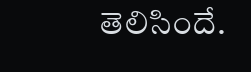తెలిసిందే.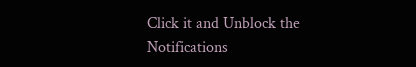Click it and Unblock the Notifications